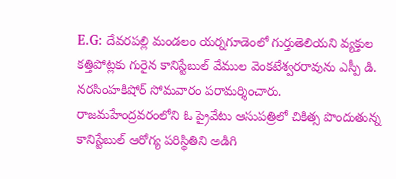E.G: దేవరపల్లి మండలం యర్నగూడెంలో గుర్తుతెలియని వ్యక్తుల కత్తిపోట్లకు గురైన కానిస్టేబుల్ వేముల వెంకటేశ్వరరావును ఎస్పీ డి. నరసింహకిషోర్ సోమవారం పరామర్శించారు. రాజమహేంద్రవరంలోని ఓ ప్రైవేటు ఆసుపత్రిలో చికిత్స పొందుతున్న కానిస్టేబుల్ ఆరోగ్య పరిస్థితిని అడిగి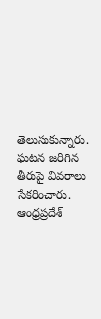తెలుసుకున్నారు. ఘటన జరిగిన తీరుపై వివరాలు సేకరించారు.
ఆంధ్రప్రదేశ్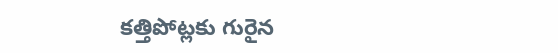కత్తిపోట్లకు గురైన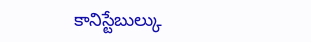కానిస్టేబుల్కు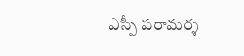ఎస్పీ పరామర్శ